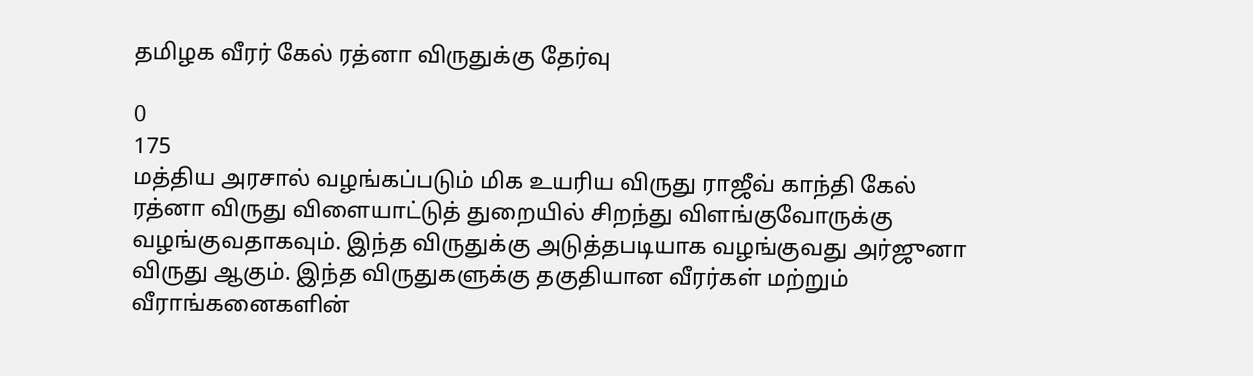தமிழக வீரர் கேல் ரத்னா விருதுக்கு தேர்வு

0
175
மத்திய அரசால் வழங்கப்படும் மிக உயரிய விருது ராஜீவ் காந்தி கேல் ரத்னா விருது விளையாட்டுத் துறையில் சிறந்து விளங்குவோருக்கு வழங்குவதாகவும். இந்த விருதுக்கு அடுத்தபடியாக வழங்குவது அர்ஜுனா விருது ஆகும். இந்த விருதுகளுக்கு தகுதியான வீரர்கள் மற்றும் வீராங்கனைகளின்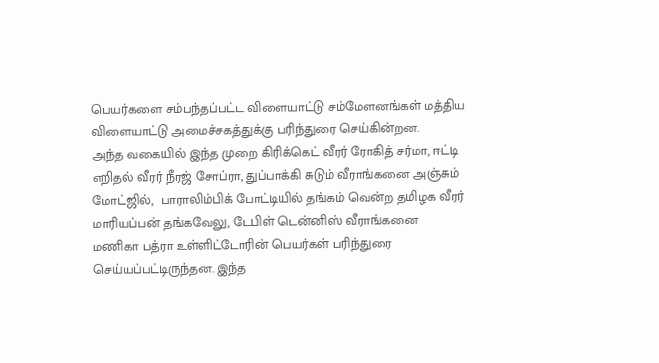பெயர்களை சம்பந்தப்பட்ட விளையாட்டு சம்மேளனங்கள் மத்திய விளையாட்டு அமைச்சகத்துக்கு பரிந்துரை செய்கின்றன.
அந்த வகையில் இந்த முறை கிரிக்கெட் வீரர் ரோகித் சர்மா, ஈட்டி எறிதல் வீரர் நீரஜ் சோப்ரா, துப்பாக்கி சுடும் வீராங்கனை அஞ்சும் மோட்ஜில்,  பாராலிம்பிக் போட்டியில் தங்கம் வென்ற தமிழக வீரர் மாரியப்பன் தங்கவேலு, டேபிள் டென்னிஸ் வீராங்கனை மணிகா பத்ரா உள்ளிட்டோரின் பெயர்கள் பரிந்துரை செய்யப்பட்டிருந்தன. இந்த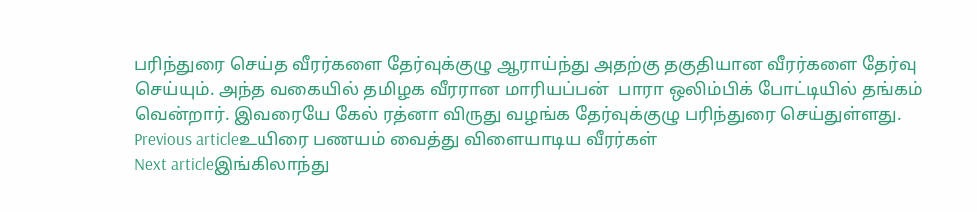பரிந்துரை செய்த வீரர்களை தேர்வுக்குழு ஆராய்ந்து அதற்கு தகுதியான வீரர்களை தேர்வு செய்யும். அந்த வகையில் தமிழக வீரரான மாரியப்பன்  பாரா ஒலிம்பிக் போட்டியில் தங்கம் வென்றார். இவரையே கேல் ரத்னா விருது வழங்க தேர்வுக்குழு பரிந்துரை செய்துள்ளது.
Previous articleஉயிரை பணயம் வைத்து விளையாடிய வீரர்கள்
Next articleஇங்கிலாந்து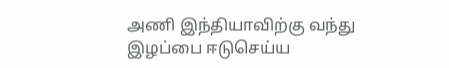அணி இந்தியாவிற்கு வந்து இழப்பை ஈடுசெய்ய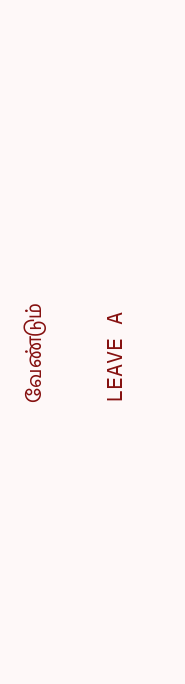வேண்டும்

LEAVE A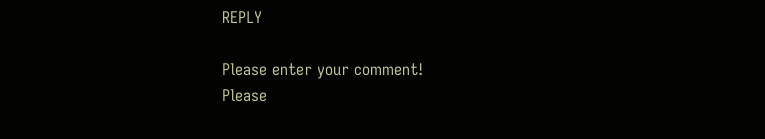REPLY

Please enter your comment!
Please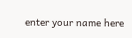enter your name here